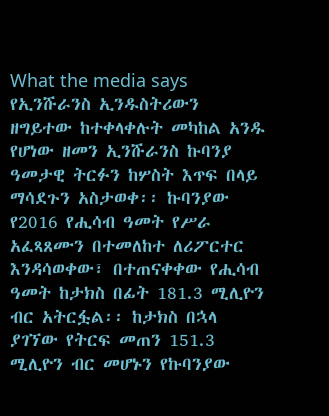What the media says
የኢንሹራንስ ኢንዱስትሪውን ዘግይተው ከተቀላቀሉት መካከል አንዱ የሆነው ዘመን ኢንሹራንስ ኩባንያ ዓመታዊ ትርፉን ከሦስት እጥፍ በላይ ማሳደጉን አስታወቀ፡፡ ኩባንያው የ2016 የሒሳብ ዓመት የሥራ አፈጻጸሙን በተመለከተ ለሪፖርተር እንዳሳወቀው፣ በተጠናቀቀው የሒሳብ ዓመት ከታክስ በፊት 181.3 ሚሊዮን ብር አትርፏል፡፡ ከታክስ በኋላ ያገኘው የትርፍ መጠን 151.3 ሚሊዮን ብር መሆኑን የኩባንያው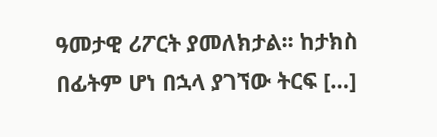ዓመታዊ ሪፖርት ያመለክታል፡፡ ከታክስ በፊትም ሆነ በኋላ ያገኘው ትርፍ […]